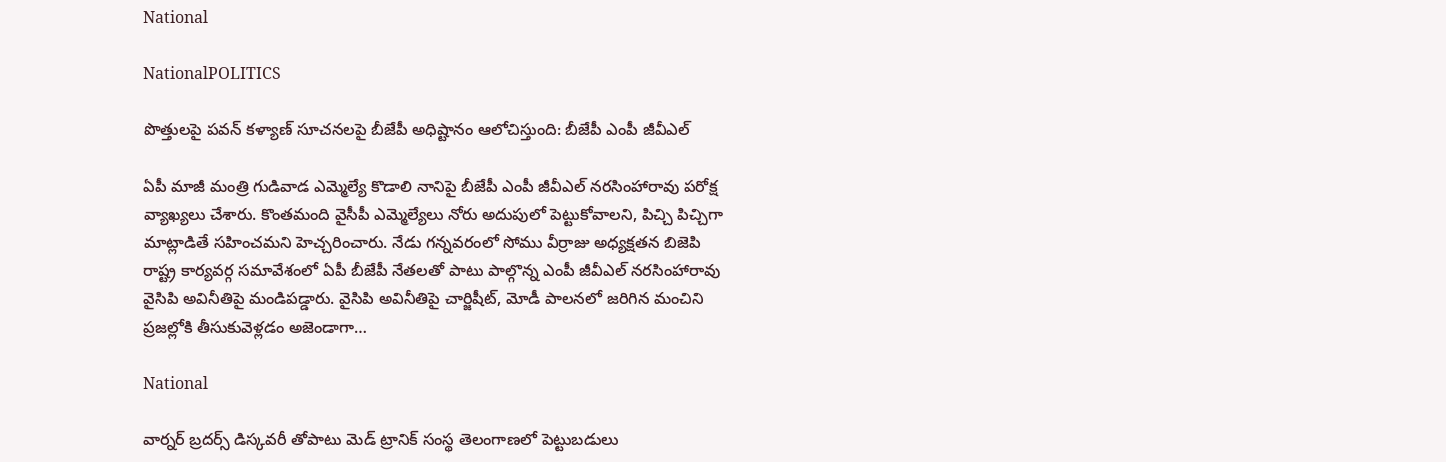National

NationalPOLITICS

పొత్తులపై పవన్ కళ్యాణ్ సూచనలపై బీజేపీ అధిష్టానం ఆలోచిస్తుంది: బీజేపీ ఎంపీ జీవీఎల్

ఏపీ మాజీ మంత్రి గుడివాడ ఎమ్మెల్యే కొడాలి నానిపై బీజేపీ ఎంపీ జీవీఎల్ నరసింహారావు పరోక్ష వ్యాఖ్యలు చేశారు. కొంతమంది వైసీపీ ఎమ్మెల్యేలు నోరు అదుపులో పెట్టుకోవాలని, పిచ్చి పిచ్చిగా మాట్లాడితే సహించమని హెచ్చరించారు. నేడు గన్నవరంలో సోము వీర్రాజు అధ్యక్షతన బిజెపి రాష్ట్ర కార్యవర్గ సమావేశంలో ఏపీ బీజేపీ నేతలతో పాటు పాల్గొన్న ఎంపీ జీవీఎల్ నరసింహారావు వైసిపి అవినీతిపై మండిపడ్డారు. వైసిపి అవినీతిపై చార్జిషీట్, మోడీ పాలనలో జరిగిన మంచిని ప్రజల్లోకి తీసుకువెళ్లడం అజెండాగా…

National

వార్నర్ బ్రదర్స్ డిస్కవరీ తోపాటు మెడ్ ట్రానిక్ సంస్థ తెలంగాణలో పెట్టుబడులు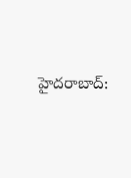హైదరాబాద్: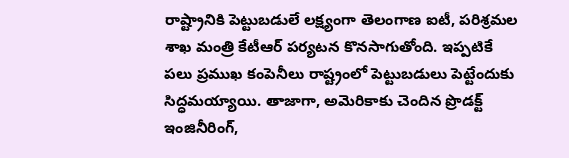రాష్ట్రానికి పెట్టుబడులే లక్ష్యంగా తెలంగాణ ఐటీ, పరిశ్రమల శాఖ మంత్రి కేటీఆర్ పర్యటన కొనసాగుతోంది. ఇప్పటికే పలు ప్రముఖ కంపెనీలు రాష్ట్రంలో పెట్టుబడులు పెట్టేందుకు సిద్ధమయ్యాయి. తాజాగా, అమెరికాకు చెందిన ప్రొడక్ట్ ఇంజినీరింగ్,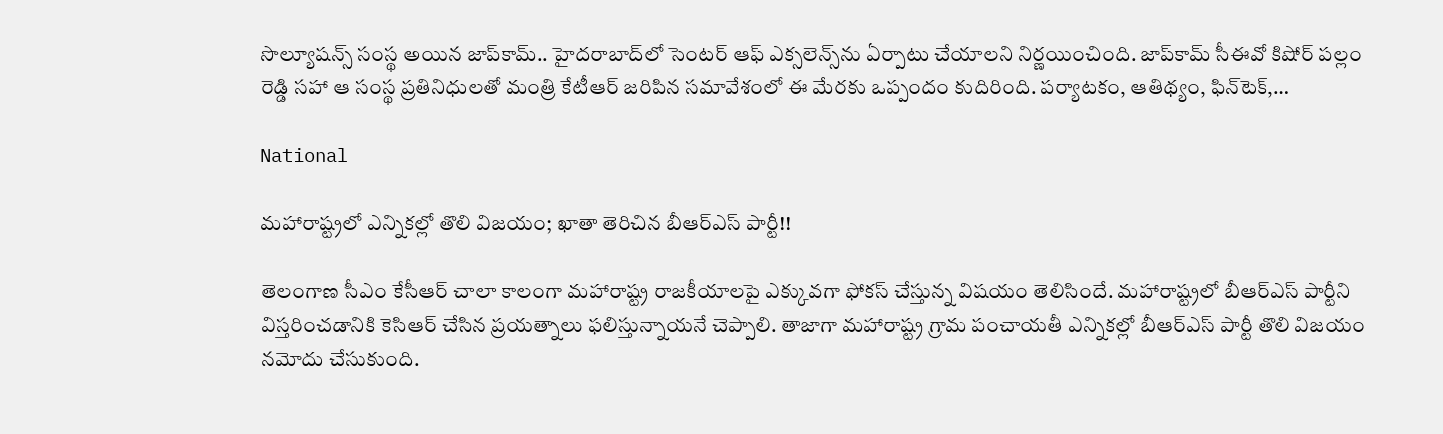సొల్యూషన్స్ సంస్థ అయిన జాప్‌కామ్.. హైదరాబాద్‌లో సెంటర్ ఆఫ్ ఎక్సలెన్స్‌ను ఏర్పాటు చేయాలని నిర్ణయించింది. జాప్‌కామ్ సీఈవో కిషోర్ పల్లం రెడ్డి సహా ఆ సంస్థ ప్రతినిధులతో మంత్రి కేటీఆర్ జరిపిన సమావేశంలో ఈ మేరకు ఒప్పందం కుదిరింది. పర్యాటకం, ఆతిథ్యం, ఫిన్‌టెక్,…

National

మహారాష్ట్రలో ఎన్నికల్లో తొలి విజయం; ఖాతా తెరిచిన బీఆర్ఎస్ పార్టీ!!

తెలంగాణ సీఎం కేసీఆర్ చాలా కాలంగా మహారాష్ట్ర రాజకీయాలపై ఎక్కువగా ఫోకస్ చేస్తున్న విషయం తెలిసిందే. మహారాష్ట్రలో బీఆర్ఎస్ పార్టీని విస్తరించడానికి కెసిఆర్ చేసిన ప్రయత్నాలు ఫలిస్తున్నాయనే చెప్పాలి. తాజాగా మహారాష్ట్ర గ్రామ పంచాయతీ ఎన్నికల్లో బీఆర్ఎస్ పార్టీ తొలి విజయం నమోదు చేసుకుంది.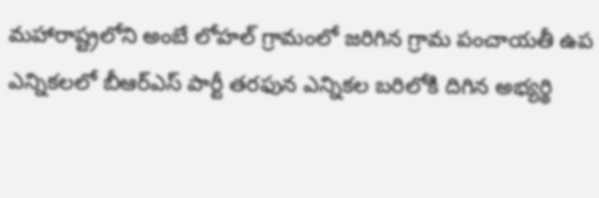మహారాష్ట్రలోని అంబే లోహల్ గ్రామంలో జరిగిన గ్రామ పంచాయతీ ఉప ఎన్నికలలో బీఆర్ఎస్ పార్టీ తరఫున ఎన్నికల బరిలోకి దిగిన అభ్యర్థి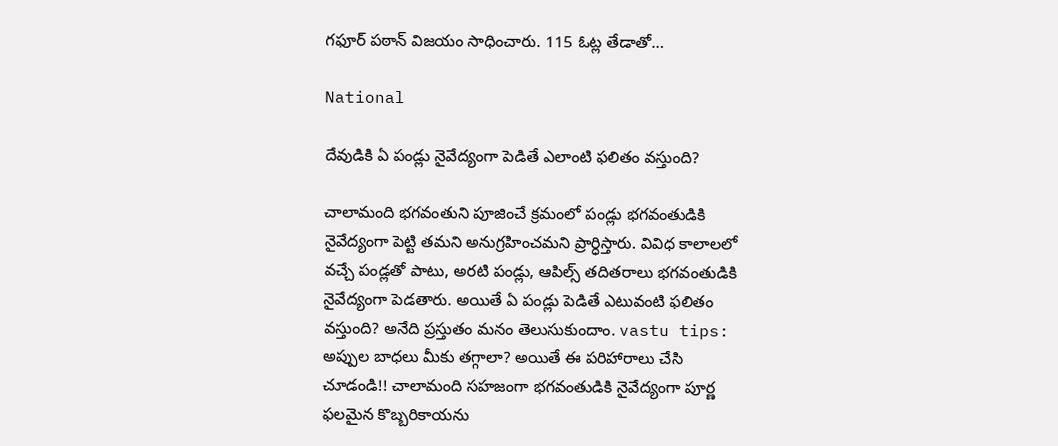గఫూర్ పఠాన్ విజయం సాధించారు. 115 ఓట్ల తేడాతో…

National

దేవుడికి ఏ పండ్లు నైవేద్యంగా పెడితే ఎలాంటి ఫలితం వస్తుంది?

చాలామంది భగవంతుని పూజించే క్రమంలో పండ్లు భగవంతుడికి నైవేద్యంగా పెట్టి తమని అనుగ్రహించమని ప్రార్ధిస్తారు. వివిధ కాలాలలో వచ్చే పండ్లతో పాటు, అరటి పండ్లు, ఆపిల్స్ తదితరాలు భగవంతుడికి నైవేద్యంగా పెడతారు. అయితే ఏ పండ్లు పెడితే ఎటువంటి ఫలితం వస్తుంది? అనేది ప్రస్తుతం మనం తెలుసుకుందాం. vastu tips: అప్పుల బాధలు మీకు తగ్గాలా? అయితే ఈ పరిహారాలు చేసి చూడండి!! చాలామంది సహజంగా భగవంతుడికి నైవేద్యంగా పూర్ణ ఫలమైన కొబ్బరికాయను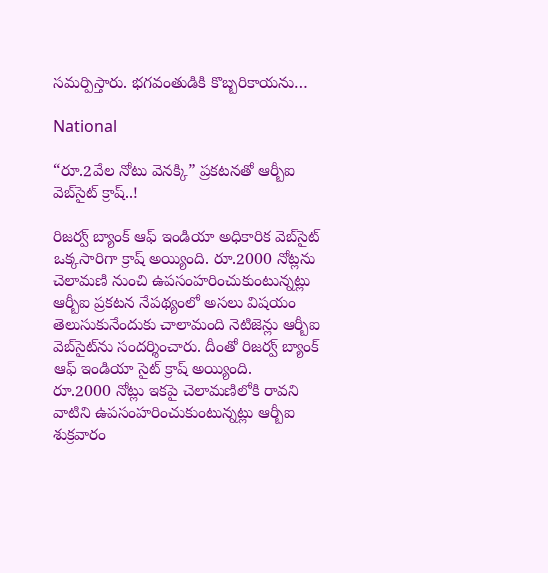సమర్పిస్తారు. భగవంతుడికి కొబ్బరికాయను…

National

“రూ.2వేల నోటు వెనక్కి” ప్రకటనతో ఆర్బీఐ వెబ్‌సైట్ క్రాష్..!

రిజర్వ్ బ్యాంక్ ఆఫ్ ఇండియా అధికారిక వెబ్‌సైట్ ఒక్కసారిగా క్రాష్ అయ్యింది. రూ.2000 నోట్లను చెలామణి నుంచి ఉపసంహరించుకుంటున్నట్లు ఆర్బీఐ ప్రకటన నేపథ్యంలో అసలు విషయం తెలుసుకునేందుకు చాలామంది నెటిజెన్లు ఆర్బీఐ వెబ్‌సైట్‌ను సందర్శించారు. దీంతో రిజర్వ్ బ్యాంక్ ఆఫ్ ఇండియా సైట్ క్రాష్ అయ్యింది.   రూ.2000 నోట్లు ఇకపై చెలామణిలోకి రావని వాటిని ఉపసంహరించుకుంటున్నట్లు ఆర్బీఐ శుక్రవారం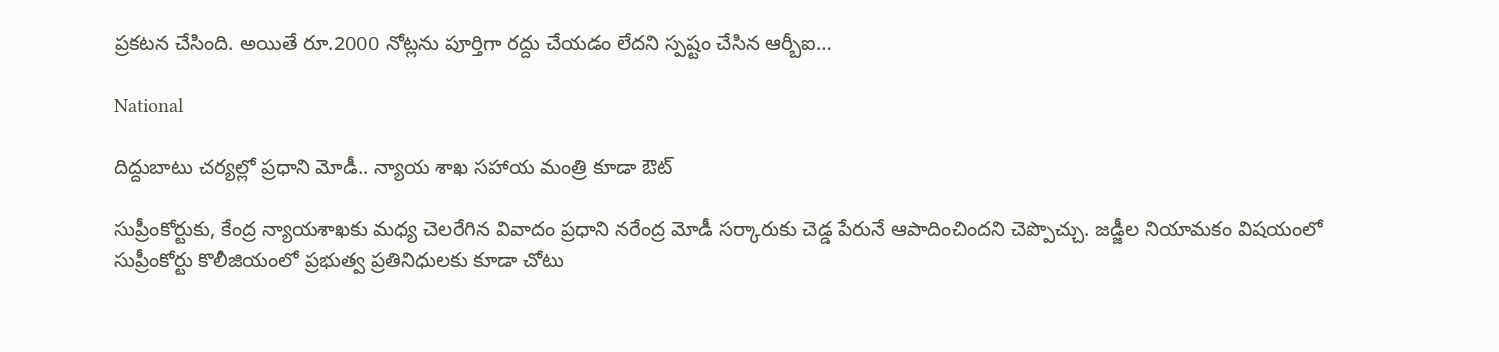ప్రకటన చేసింది. అయితే రూ.2000 నోట్లను పూర్తిగా రద్దు చేయడం లేదని స్పష్టం చేసిన ఆర్బీఐ…

National

దిద్దుబాటు చర్యల్లో ప్రధాని మోడీ.. న్యాయ శాఖ సహాయ మంత్రి కూడా ఔట్

సుప్రీంకోర్టుకు, కేంద్ర న్యాయశాఖకు మధ్య చెలరేగిన వివాదం ప్రధాని నరేంద్ర మోడీ సర్కారుకు చెడ్డ పేరునే ఆపాదించిందని చెప్పొచ్చు. జడ్జీల నియామకం విషయంలో సుప్రీంకోర్టు కొలీజియంలో ప్రభుత్వ ప్రతినిధులకు కూడా చోటు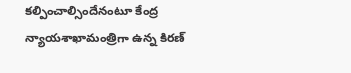కల్పించాల్సిందేనంటూ కేంద్ర న్యాయశాఖామంత్రిగా ఉన్న కిరణ్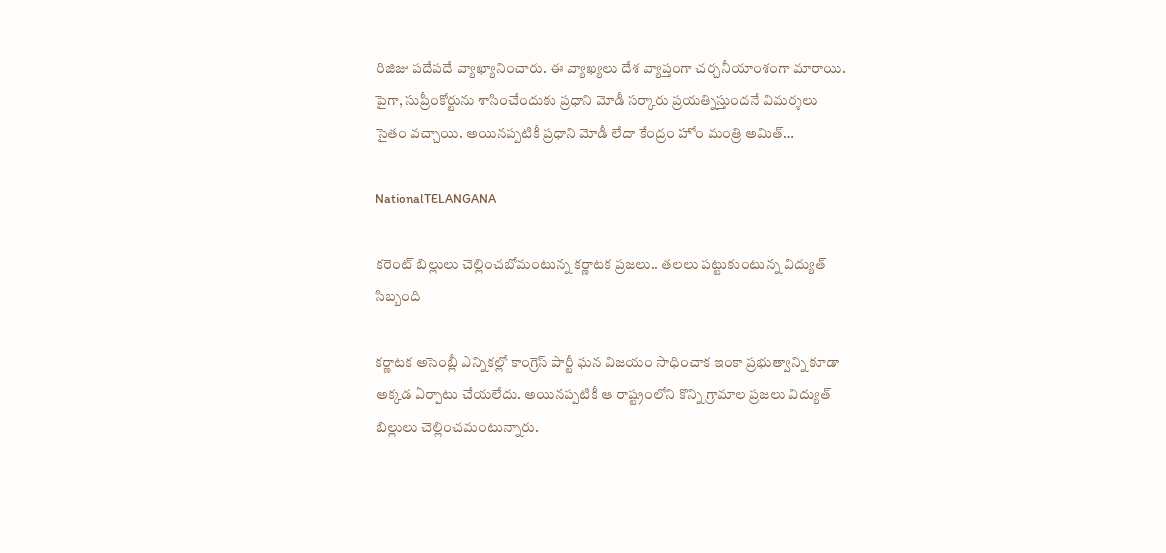రిజిజు పదేపదే వ్యాఖ్యానించారు. ఈ వ్యాఖ్యలు దేశ వ్యాప్తంగా చర్చనీయాంశంగా మారాయి. పైగా, సుప్రీంకోర్టును శాసించేందుకు ప్రధాని మోడీ సర్కారు ప్రయత్నిస్తుందనే విమర్శలు సైతం వచ్చాయి. అయినప్పటికీ ప్రధాని మోడీ లేదా కేంద్రం హోం మంత్రి అమిత్…

NationalTELANGANA

కరెంట్ బిల్లులు చెల్లించబోమంటున్న కర్ణాటక ప్రజలు.. తలలు పట్టుకుంటున్న విద్యుత్ సిబ్బంది

కర్ణాటక అసెంబ్లీ ఎన్నికల్లో కాంగ్రెస్‌ పార్టీ ఘన విజయం సాధించాక ఇంకా ప్రభుత్వాన్ని కూడా అక్కడ ఏర్పాటు చేయలేదు. అయినప్పటికీ ఆ రాష్ట్రంలోని కొన్ని గ్రామాల ప్రజలు విద్యుత్‌ బిల్లులు చెల్లించమంటున్నారు.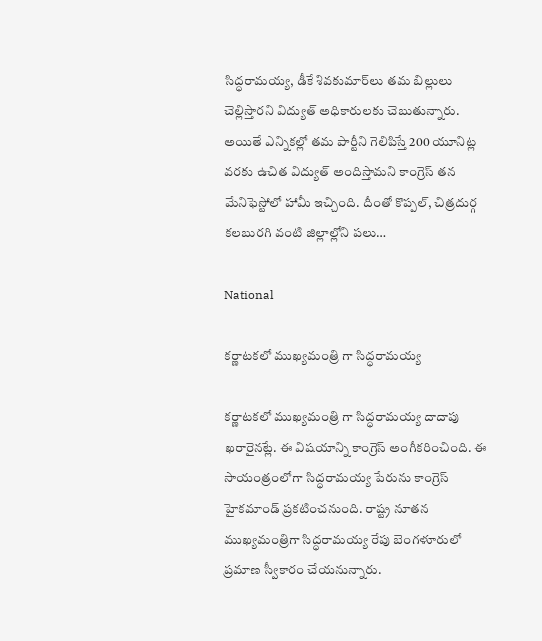సిద్ధరామయ్య, డీకే శివకుమార్‌లు తమ బిల్లులు చెల్లిస్తారని విద్యుత్‌ అధికారులకు చెబుతున్నారు. అయితే ఎన్నికల్లో తమ పార్టీని గెలిపిస్తే 200 యూనిట్ల వరకు ఉచిత విద్యుత్‌ అందిస్తామని కాంగ్రెస్‌ తన మేనిఫెస్టోలో హామీ ఇచ్చింది. దీంతో కొప్పల్, చిత్రదుర్గ కలబురగి వంటి జిల్లాల్లోని పలు…

National

కర్ణాటకలో ముఖ్యమంత్రి గా సిద్ధరామయ్య

కర్ణాటకలో ముఖ్యమంత్రి గా సిద్ధరామయ్య దాదాపు ఖరారైనట్లే. ఈ విషయాన్ని కాంగ్రెస్ అంగీకరించింది. ఈ సాయంత్రంలోగా సిద్ధరామయ్య పేరును కాంగ్రెస్ హైకమాండ్ ప్రకటించనుంది. రాష్ట్ర నూతన ముఖ్యమంత్రిగా సిద్ధరామయ్య రేపు బెంగళూరులో ప్రమాణ స్వీకారం చేయనున్నారు.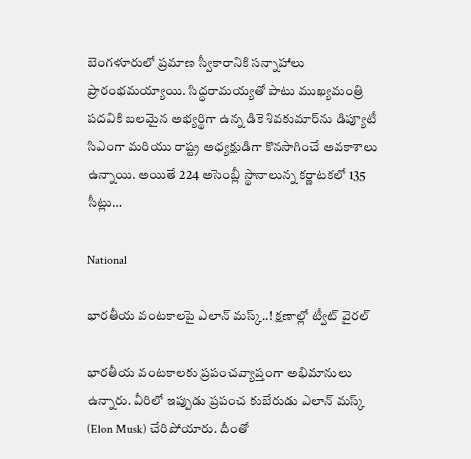బెంగళూరులో ప్రమాణ స్వీకారానికి సన్నాహాలు ప్రారంభమయ్యాయి. సిద్ధరామయ్యతో పాటు ముఖ్యమంత్రి పదవికి బలమైన అభ్యర్థిగా ఉన్న డికె శివకుమార్‌ను డిప్యూటీ సిఎంగా మరియు రాష్ట్ర అధ్యక్షుడిగా కొనసాగించే అవకాశాలు ఉన్నాయి. అయితే 224 అసెంబ్లీ స్థానాలున్న కర్ణాటకలో 135 సీట్లు…

National

భారతీయ వంటకాలపై ఎలాన్ మస్క్..! క్షణాల్లో ట్వీట్ వైరల్

భారతీయ వంటకాలకు ప్రపంచవ్యాప్తంగా అభిమానులు ఉన్నారు. వీరిలో ఇప్పుడు ప్రపంచ కుబేరుడు ఎలాన్ మస్క్ (Elon Musk) చేరిపోయారు. దీంతో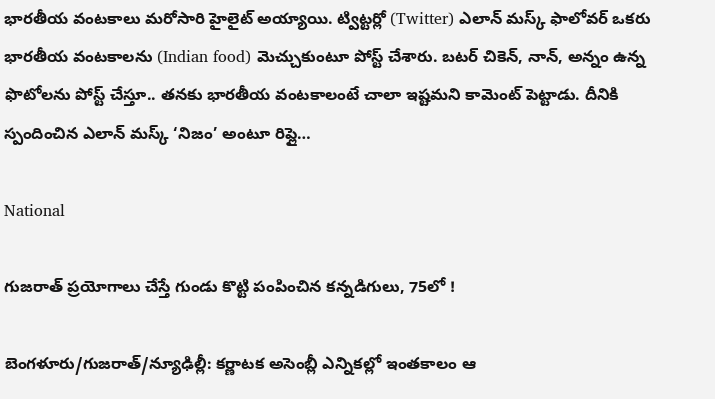భారతీయ వంటకాలు మరోసారి హైలైట్ అయ్యాయి. ట్విట్టర్లో (Twitter) ఎలాన్ మస్క్ ఫాలోవర్ ఒకరు భారతీయ వంటకాలను (Indian food) మెచ్చుకుంటూ పోస్ట్ చేశారు. బటర్ చికెన్, నాన్, అన్నం ఉన్న ఫొటోలను పోస్ట్ చేస్తూ.. తనకు భారతీయ వంటకాలంటే చాలా ఇష్టమని కామెంట్ పెట్టాడు. దీనికి స్పందించిన ఎలాన్ మస్క్ ‘నిజం’ అంటూ రిప్లై…

National

గుజరాత్ ప్రయోగాలు చేస్తే గుండు కొట్టి పంపించిన కన్నడిగులు, 75లో !

బెంగళూరు/గుజరాత్/న్యూఢిల్లీ: కర్ణాటక అసెంబ్లీ ఎన్నికల్లో ఇంతకాలం ఆ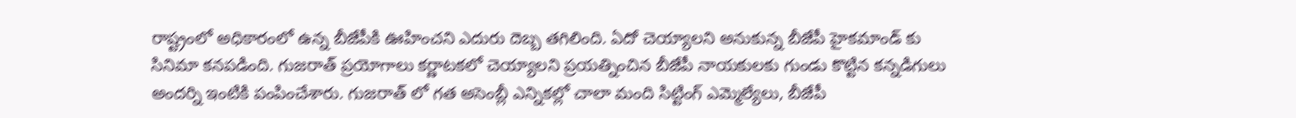రాష్ట్రంలో అధికారంలో ఉన్న బీజేపీకి ఊహించని ఎదురు దెబ్బ తగిలింది. ఏదో చెయ్యాలని అనుకున్న బీజేపీ హైకమాండ్ కు సినిమా కనపడింది. గుజరాత్ ప్రయోగాలు కర్ణాటకలో చెయ్యాలని ప్రయత్నించిన బీజేపీ నాయకులకు గుండు కొట్టిన కన్నడిగులు అందర్ని ఇంటికి పంపించేశారు. గుజరాత్ లో గత అసెంబ్లీ ఎన్నికల్లో చాలా మంది సిట్టింగ్ ఎమ్మెల్యేలు, బీజేపీ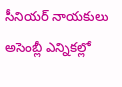సీనియర్ నాయకులు అసెంబ్లీ ఎన్నికల్లో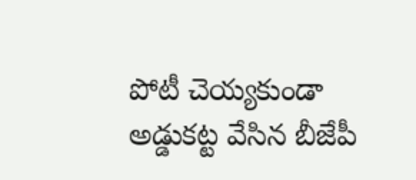పోటీ చెయ్యకుండా అడ్డుకట్ట వేసిన బీజేపీ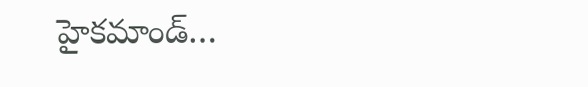హైకమాండ్…